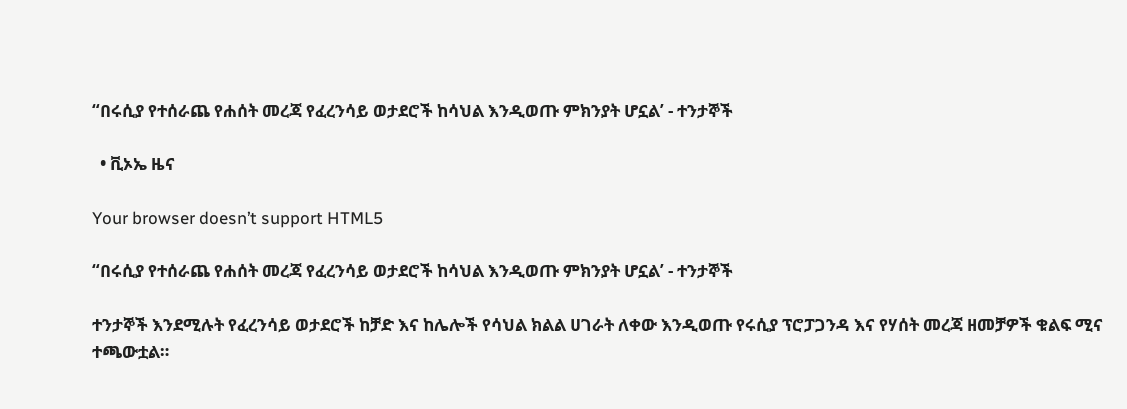“በሩሲያ የተሰራጨ የሐሰት መረጃ የፈረንሳይ ወታደሮች ከሳህል እንዲወጡ ምክንያት ሆኗል’ - ተንታኞች

  • ቪኦኤ ዜና

Your browser doesn’t support HTML5

“በሩሲያ የተሰራጨ የሐሰት መረጃ የፈረንሳይ ወታደሮች ከሳህል እንዲወጡ ምክንያት ሆኗል’ - ተንታኞች

ተንታኞች እንደሚሉት የፈረንሳይ ወታደሮች ከቻድ እና ከሌሎች የሳህል ክልል ሀገራት ለቀው እንዲወጡ የሩሲያ ፕሮፓጋንዳ እና የሃሰት መረጃ ዘመቻዎች ቁልፍ ሚና ተጫውቷል።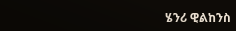ሄንሪ ዊልከንስ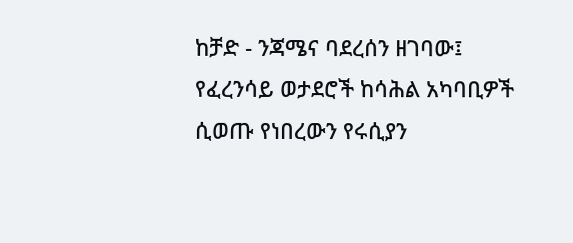ከቻድ - ንጃሜና ባደረሰን ዘገባው፤ የፈረንሳይ ወታደሮች ከሳሕል አካባቢዎች ሲወጡ የነበረውን የሩሲያን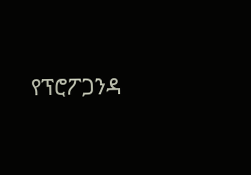የፕሮፖጋንዳ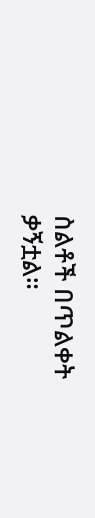ስልቶች በጥልቀት ቃኝቷል።